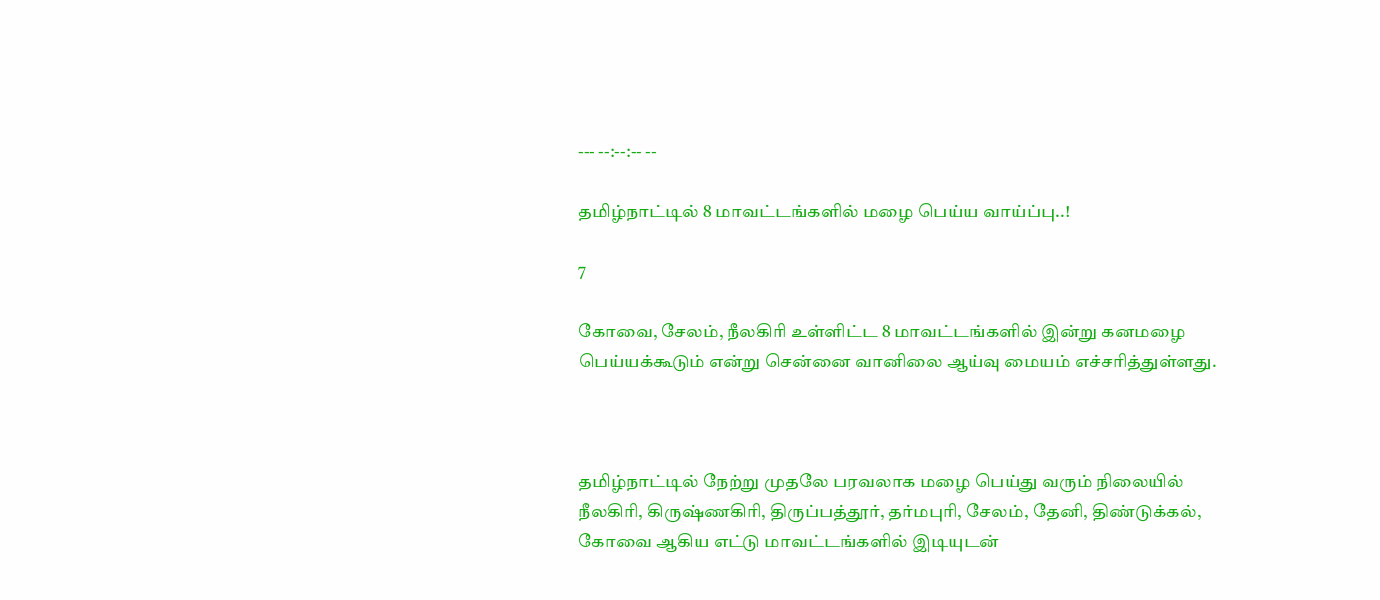--- --:--:-- --

தமிழ்நாட்டில் 8 மாவட்டங்களில் மழை பெய்ய வாய்ப்பு..!

7

கோவை, சேலம், நீலகிரி உள்ளிட்ட 8 மாவட்டங்களில் இன்று கனமழை பெய்யக்கூடும் என்று சென்னை வானிலை ஆய்வு மையம் எச்சரித்துள்ளது.



தமிழ்நாட்டில் நேற்று முதலே பரவலாக மழை பெய்து வரும் நிலையில் நீலகிரி, கிருஷ்ணகிரி, திருப்பத்தூர், தர்மபுரி, சேலம், தேனி, திண்டுக்கல், கோவை ஆகிய எட்டு மாவட்டங்களில் இடியுடன்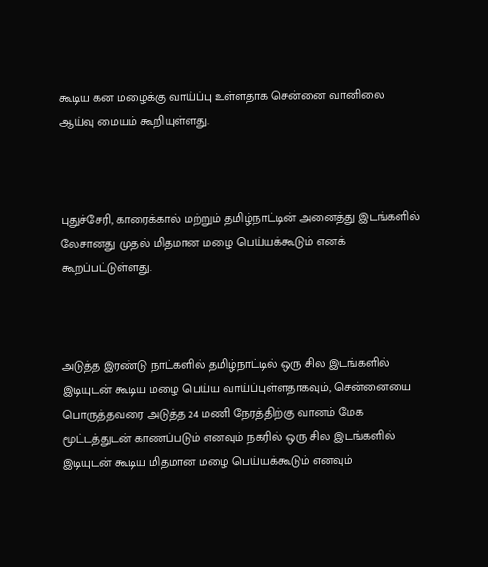கூடிய கன மழைக்கு வாய்ப்பு உள்ளதாக சென்னை வானிலை ஆய்வு மையம் கூறியுள்ளது.



புதுச்சேரி, காரைக்கால் மற்றும் தமிழ்நாட்டின் அனைத்து இடங்களில் லேசானது முதல் மிதமான மழை பெய்யக்கூடும் எனக் கூறப்பட்டுள்ளது.



அடுத்த இரண்டு நாட்களில் தமிழ்நாட்டில் ஒரு சில இடங்களில் இடியுடன் கூடிய மழை பெய்ய வாய்ப்புள்ளதாகவும், சென்னையை பொருத்தவரை அடுத்த 24 மணி நேரத்திற்கு வானம் மேக மூட்டத்துடன் காணப்படும் எனவும் நகரில் ஒரு சில இடங்களில் இடியுடன் கூடிய மிதமான மழை பெய்யக்கூடும் எனவும்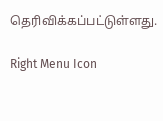தெரிவிக்கப்பட்டுள்ளது.

Right Menu Icon